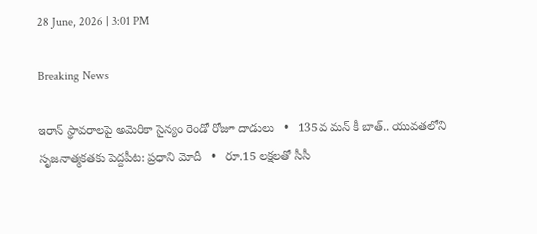28 June, 2026 | 3:01 PM

Breaking News

ఇరాన్ స్థావరాలపై అమెరికా సైన్యం రెండో రోజూ దాడులు   •   135వ మన్ కీ బాత్.. యువతలోని సృజనాత్మకతకు పెద్దపీట: ప్రధాని మోదీ   •   రూ.15 లక్షలతో సీసీ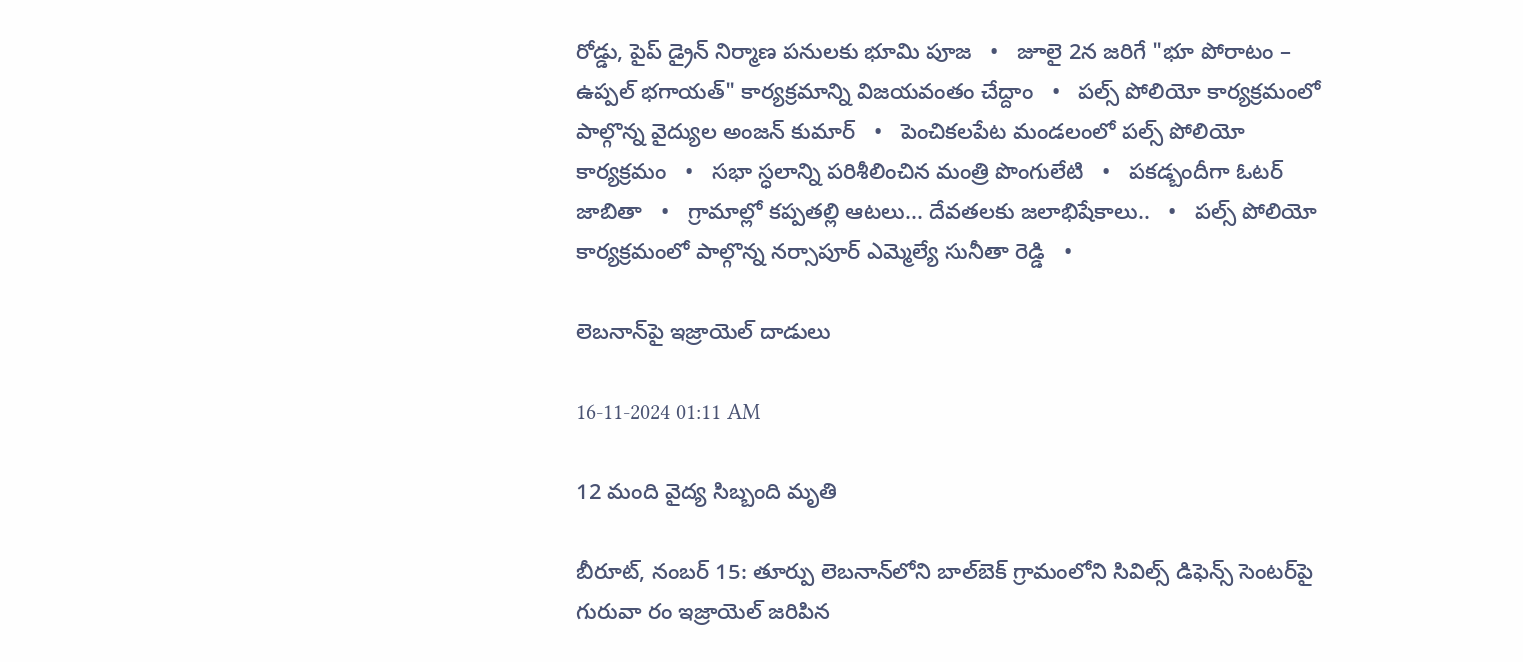రోడ్డు, పైప్ డ్రైన్ నిర్మాణ పనులకు భూమి పూజ   •   జూలై 2న జరిగే "భూ పోరాటం – ఉప్పల్ భగాయత్" కార్యక్రమాన్ని విజయవంతం చేద్దాం   •   పల్స్ పోలియో కార్యక్రమంలో పాల్గొన్న వైద్యుల అంజన్ కుమార్   •   పెంచికలపేట మండలంలో పల్స్ పోలియో కార్యక్రమం   •   సభా స్ధలాన్ని పరిశీలించిన మంత్రి పొంగులేటి   •   పకడ్బందీగా ఓటర్ జాబితా   •   గ్రామాల్లో కప్పతల్లి ఆటలు... దేవతలకు జలాభిషేకాలు..   •   పల్స్ పోలియో కార్యక్రమంలో పాల్గొన్న నర్సాపూర్ ఎమ్మెల్యే సునీతా రెడ్డి   •

లెబనాన్‌పై ఇజ్రాయెల్ దాడులు

16-11-2024 01:11 AM

12 మంది వైద్య సిబ్బంది మృతి

బీరూట్, నంబర్ 15: తూర్పు లెబనాన్‌లోని బాల్‌బెక్ గ్రామంలోని సివిల్స్ డిఫెన్స్ సెంటర్‌పై గురువా రం ఇజ్రాయెల్ జరిపిన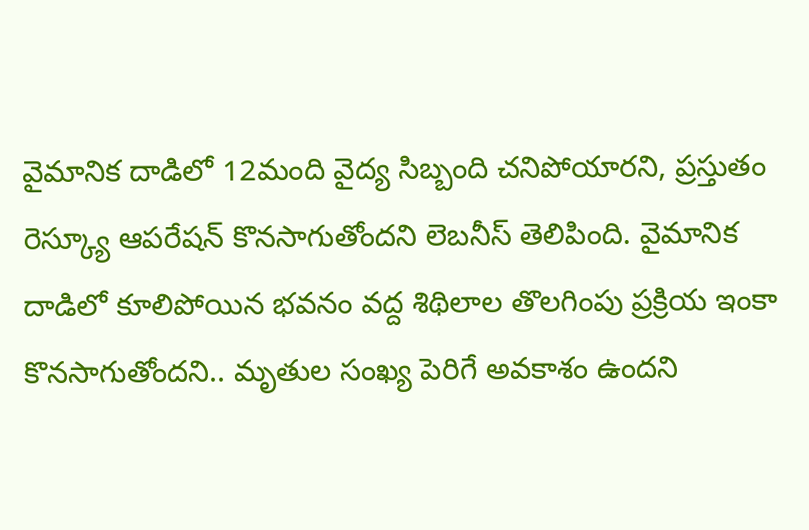వైమానిక దాడిలో 12మంది వైద్య సిబ్బంది చనిపోయారని, ప్రస్తుతం రెస్క్యూ ఆపరేషన్ కొనసాగుతోందని లెబనీస్ తెలిపింది. వైమానిక దాడిలో కూలిపోయిన భవనం వద్ద శిథిలాల తొలగింపు ప్రక్రియ ఇంకా కొనసాగుతోందని.. మృతుల సంఖ్య పెరిగే అవకాశం ఉందని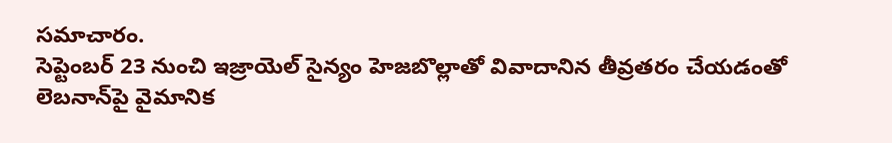సమాచారం.
సెప్టెంబర్ 23 నుంచి ఇజ్రాయెల్ సైన్యం హెజబొల్లాతో వివాదానిన తీవ్రతరం చేయడంతో లెబనాన్‌పై వైమానిక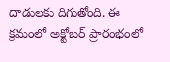దాడులకు దిగుతోంది. ఈ క్రమంలో అక్టోబర్ ప్రారంభంలో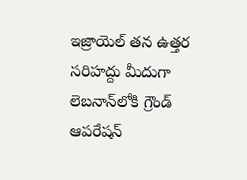ఇజ్రాయెల్ తన ఉత్తర సరిహద్దు మీదుగా లెబనాన్‌లోకి గ్రౌండ్ ఆపరేషన్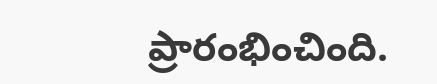ప్రారంభించింది.